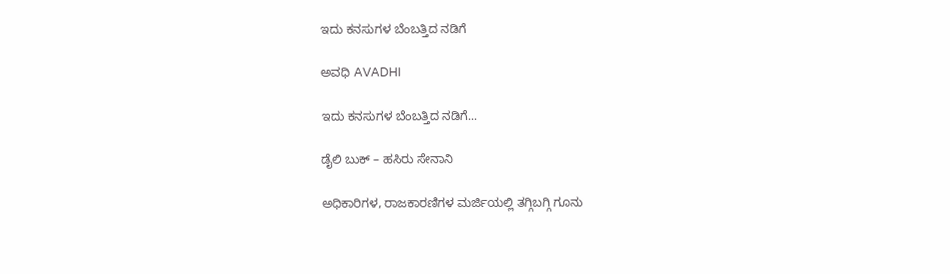ಇದು ಕನಸುಗಳ ಬೆಂಬತ್ತಿದ ನಡಿಗೆ‍

ಅವಧಿ AVADHI

ಇದು ಕನಸುಗಳ ಬೆಂಬತ್ತಿದ ನಡಿಗೆ...

ಡೈಲಿ ಬುಕ್ – ಹಸಿರು ಸೇನಾನಿ

ಅಧಿಕಾರಿಗಳ, ರಾಜಕಾರಣಿಗಳ ಮರ್ಜಿಯಲ್ಲಿ ತಗ್ಗಿಬಗ್ಗಿ ಗೂನು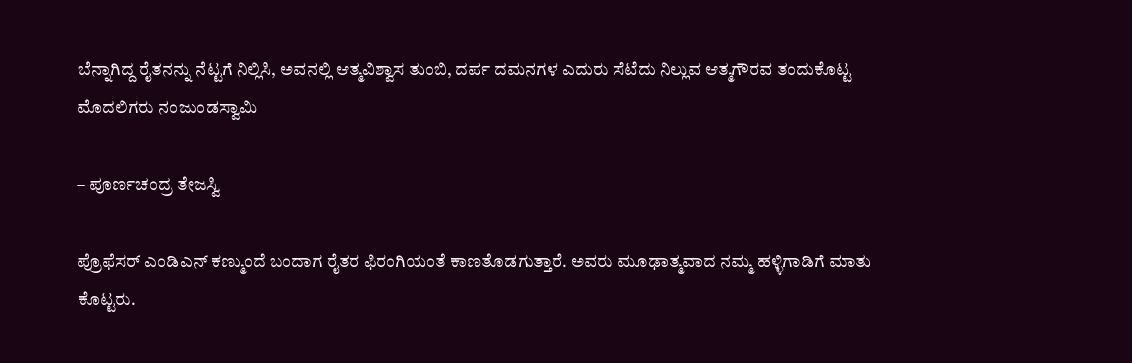ಬೆನ್ನಾಗಿದ್ದ ರೈತನನ್ನು ನೆಟ್ಟಗೆ ನಿಲ್ಲಿಸಿ, ಅವನಲ್ಲಿ ಆತ್ಮವಿಶ್ವಾಸ ತುಂಬಿ, ದರ್ಪ ದಮನಗಳ ಎದುರು ಸೆಟೆದು ನಿಲ್ಲುವ ಆತ್ಮಗೌರವ ತಂದುಕೊಟ್ಟ ಮೊದಲಿಗರು ನಂಜುಂಡಸ್ವಾಮಿ

– ಪೂರ್ಣಚಂದ್ರ ತೇಜಸ್ವಿ

ಪ್ರೊಫೆಸರ್ ಎಂಡಿಎನ್ ಕಣ್ಮುಂದೆ ಬಂದಾಗ ರೈತರ ಫಿರಂಗಿಯಂತೆ ಕಾಣತೊಡಗುತ್ತಾರೆ. ಅವರು ಮೂಢಾತ್ಮವಾದ ನಮ್ಮ ಹಳ್ಳಿಗಾಡಿಗೆ ಮಾತು ಕೊಟ್ಟರು.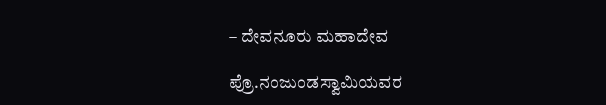– ದೇವನೂರು ಮಹಾದೇವ

ಪ್ರೊ.ನಂಜುಂಡಸ್ವಾಮಿಯವರ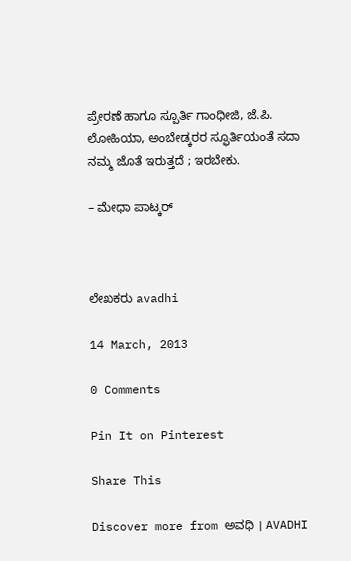ಪ್ರೇರಣೆ ಹಾಗೂ ಸ್ಪೂರ್ತಿ ಗಾಂಧೀಜಿ, ಜೆ.ಪಿ. ಲೋಹಿಯಾ, ಅಂಬೇಡ್ಕರರ ಸ್ಫೂರ್ತಿಯಂತೆ ಸದಾ ನಮ್ಮ ಜೊತೆ ಇರುತ್ತದೆ ; ಇರಬೇಕು.

– ಮೇಧಾ ಪಾಟ್ಕರ್



ಲೇಖಕರು avadhi

14 March, 2013

0 Comments

Pin It on Pinterest

Share This

Discover more from ಅವಧಿ । AVADHI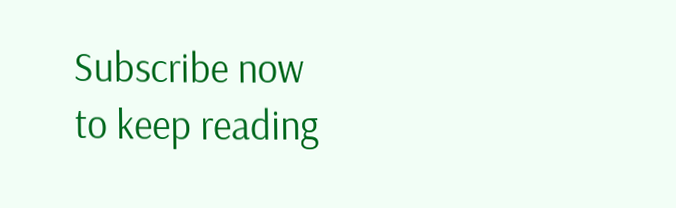Subscribe now to keep reading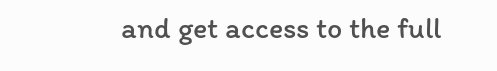and get access to the full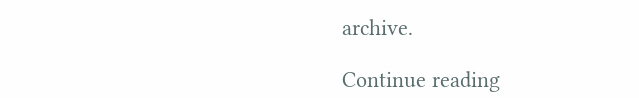archive.

Continue reading